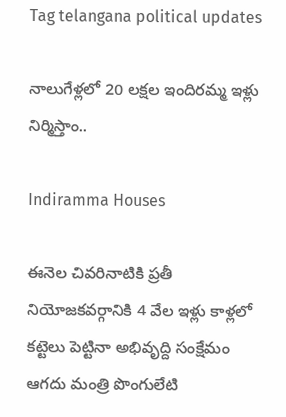Tag telangana political updates

నాలుగేళ్లలో 20 ల‌క్ష‌ల ఇందిర‌మ్మ ఇళ్లు నిర్మిస్తాం..

Indiramma Houses

ఈనెల చివరినాటికి ప్ర‌తీ నియోజ‌క‌వ‌ర్గానికి 4 వేల ఇళ్లు కాళ్ల‌లో క‌ట్టెలు పెట్టినా అభివృద్ది సంక్షేమం ఆగ‌దు మంత్రి పొంగులేటి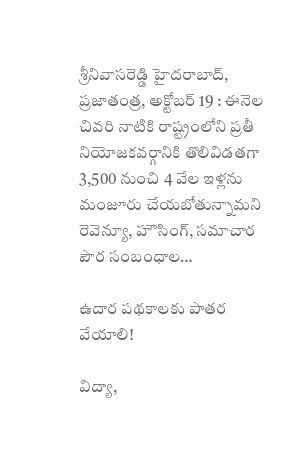శ్రీ‌నివాస‌రెడ్డి హైదరాబాద్, ప్ర‌జాతంత్ర‌, అక్టోబ‌ర్ 19 : ఈనెల చివ‌రి నాటికి రాష్ట్రంలోని ప్ర‌తీ నియోజ‌క‌వ‌ర్గానికి తొలివిడ‌తగా 3,500 నుంచి 4 వేల ఇళ్ల‌ను మంజూరు చేయ‌బోతున్నామ‌ని రెవెన్యూ, హౌసింగ్, స‌మాచార పౌర సంబంధాల…

ఉదార పథకాలకు పాతర వేయాలి!

విద్యా,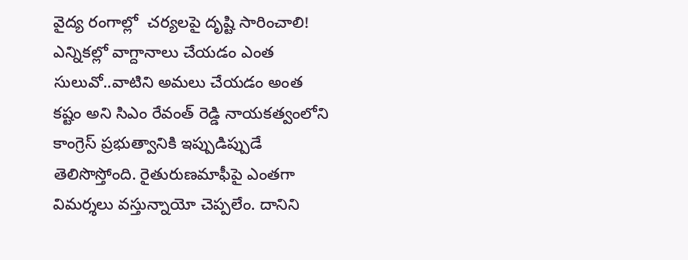వైద్య రంగాల్లో  చర్యలపై దృష్టి సారించాలి! ఎన్నికల్లో వాగ్దానాలు చేయడం ఎంత సులువో..వాటిని అమలు చేయడం అంత కష్టం అని సిఎం రేవంత్‌ రెడ్డి నాయకత్వంలోని కాంగ్రెస్‌ ప్రభుత్వానికి ఇప్పుడిప్పుడే తెలిసొస్తోంది. రైతురుణమాఫీపై ఎంతగా విమర్శలు వస్తున్నాయో చెప్పలేం. దానిని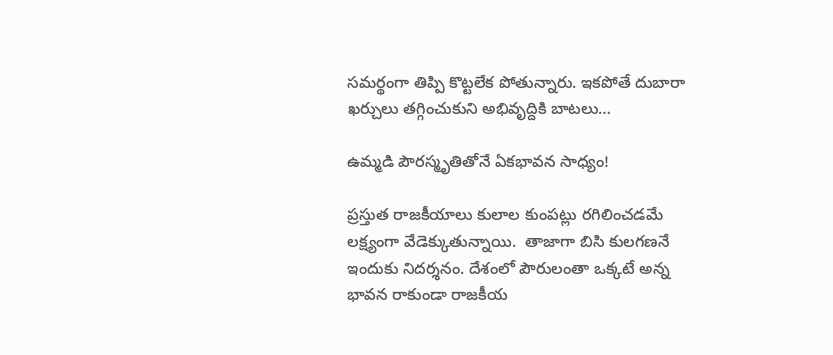సమర్థంగా తిప్పి కొట్టలేక పోతున్నారు. ఇకపోతే దుబారా ఖర్చులు తగ్గించుకుని అభివృద్దికి బాటలు…

ఉమ్మడి పౌరస్మృతితోనే ఏకభావన సాధ్యం!

ప్రస్తుత రాజకీయాలు కులాల కుంపట్లు రగిలించడమే లక్ష్యంగా వేడెక్కుతున్నాయి.  తాజాగా బిసి కులగణనే ఇందుకు నిదర్శనం. దేశంలో పౌరులంతా ఒక్కటే అన్న భావన రాకుండా రాజకీయ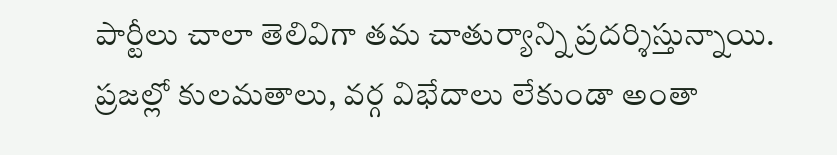పార్టీలు చాలా తెలివిగా తమ చాతుర్యాన్ని ప్రదర్శిస్తున్నాయి. ప్రజల్లో కులమతాలు, వర్గ విభేదాలు లేకుండా అంతా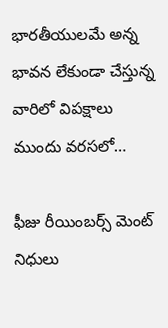భారతీయులమే అన్న భావన లేకుండా చేస్తున్న వారిలో విపక్షాలు ముందు వరసలో…

ఫీజు రీయింబర్స్‌ మెంట్‌ నిధులు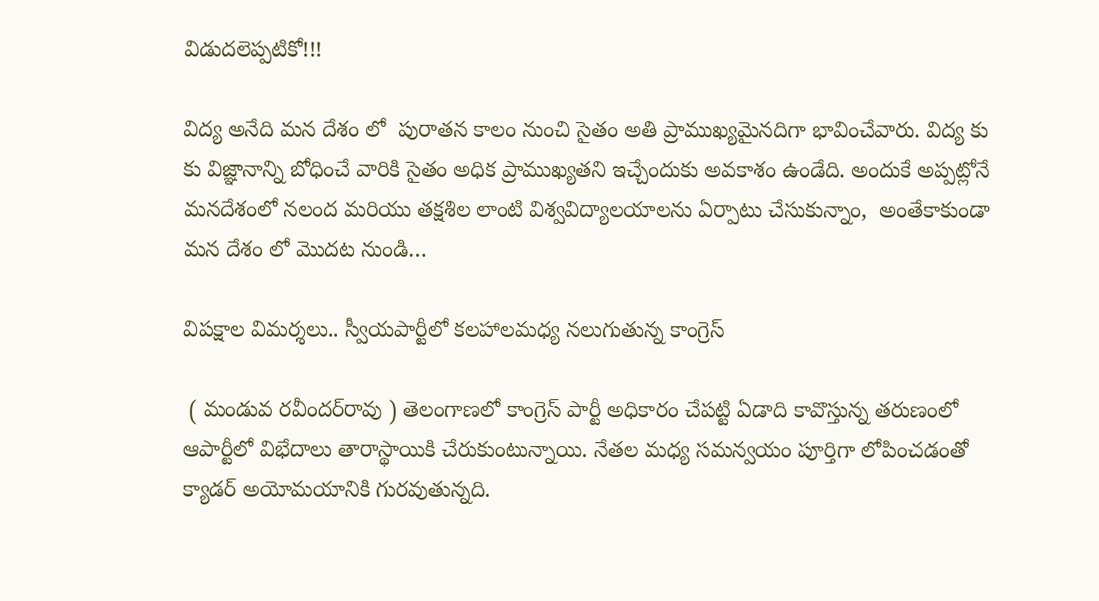విడుదలెప్పటికో!!!

విద్య అనేది మన దేశం లో  పురాతన కాలం నుంచి సైతం అతి ప్రాముఖ్యమైనదిగా భావించేవారు. విద్య కు కు విజ్ఞానాన్ని బోధించే వారికి సైతం అధిక ప్రాముఖ్యతని ఇచ్చేందుకు అవకాశం ఉండేది. అందుకే అప్పట్లోనే మనదేశంలో నలంద మరియు తక్షశిల లాంటి విశ్వవిద్యాలయాలను ఏర్పాటు చేసుకున్నాం,  అంతేకాకుండా మన దేశం లో మొదట నుండి…

విపక్షాల విమర్శలు.. స్వీయపార్టీలో కలహాలమధ్య నలుగుతున్న కాంగ్రెస్‌

 ( మండువ రవీందర్‌రావు ) తెలంగాణలో కాంగ్రెస్‌ పార్టీ అధికారం చేపట్టి ఏడాది కావొస్తున్న తరుణంలో ఆపార్టీలో విభేదాలు తారాస్థాయికి చేరుకుంటున్నాయి. నేతల మధ్య సమన్వయం పూర్తిగా లోపించడంతో క్యాడర్‌ అయోమయానికి గురవుతున్నది.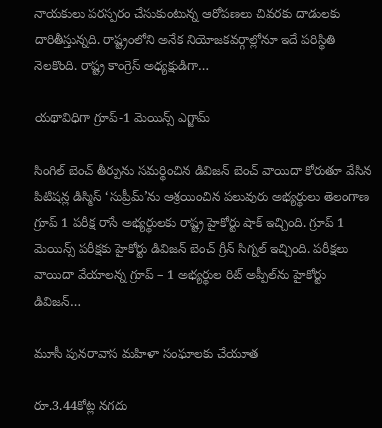నాయకులు పరస్పరం చేసుకుంటున్న ఆరోపణలు చివరకు దాడులకు దారితీస్తున్నది. రాష్ట్రంలోని అనేక నియోజకవర్గాల్లోనూ ఇదే పరిస్థితి నెలకొంది. రాష్ట్ర కాంగ్రెస్‌ అధ్యక్షుడిగా…

యథావిధిగా గ్రూప్‌-1 మెయిన్స్ ఎగ్జామ్‌

సింగిల్‌ ‌బెంచ్‌ ‌తీర్పును సమర్థించిన డివిజన్‌ ‌బెంచ్‌ ‌వాయిదా కోరుతూ వేసిన పిటిషన్ల డిస్మిస్‌ ‘సుప్రీమ్‌’ను ఆశ్రయించిన పలువురు అభ్యర్థులు ‌తెలంగాణ గ్రూప్‌ 1 పరీక్ష రాసే అభ్యర్థులకు రాష్ట్ర హైకోర్టు షాక్‌ ఇచ్చింది. గ్రూప్‌ 1 మెయిన్స్ ‌పరీక్షకు హైకోర్టు డివిజన్‌ ‌బెంచ్‌ ‌గ్రీన్‌ ‌సిగ్నల్‌ ఇచ్చింది. పరీక్షలు వాయిదా వేయాలన్న గ్రూప్‌ – 1 అభ్యర్థుల రిట్‌ అప్పీల్‌ను హైకోర్టు డివిజన్‌…

మూసీ పునరావాస మహిళా సంఘాలకు చేయూత

రూ.3.44కోట్ల నగదు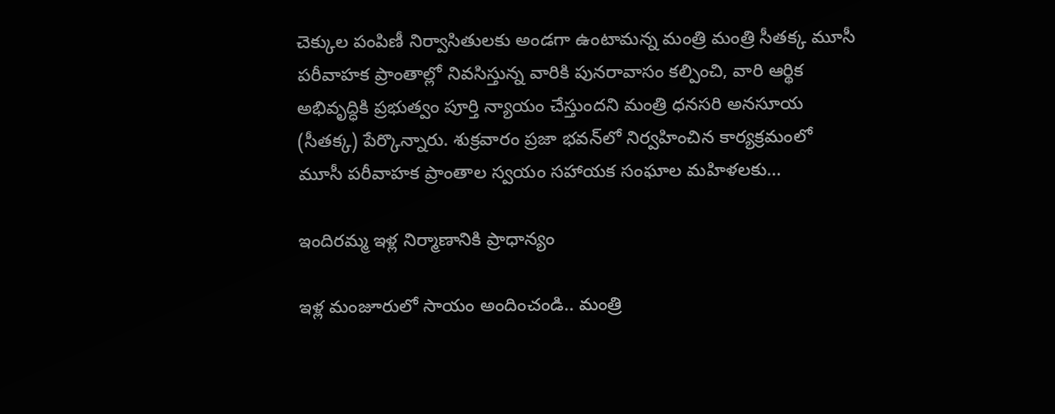చెక్కుల పంపిణీ నిర్వాసితులకు అండగా ఉంటామన్న మంత్రి మంత్రి సీతక్క ‌మూసీ పరీవాహక ప్రాంతాల్లో నివసిస్తున్న వారికి పునరావాసం కల్పించి, వారి ఆర్థిక అభివృద్ధికి ప్రభుత్వం పూర్తి న్యాయం చేస్తుందని మంత్రి ధనసరి అనసూయ (సీతక్క) పేర్కొన్నారు. శుక్రవారం ప్రజా భవన్‌లో నిర్వహించిన కార్యక్రమంలో మూసీ పరీవాహక ప్రాంతాల స్వయం సహాయక సంఘాల మహిళలకు…

ఇందిరమ్మ ఇళ్ల నిర్మాణానికి ప్రాధాన్యం

ఇళ్ల మంజూరులో సాయం అందించండి.. మంత్రి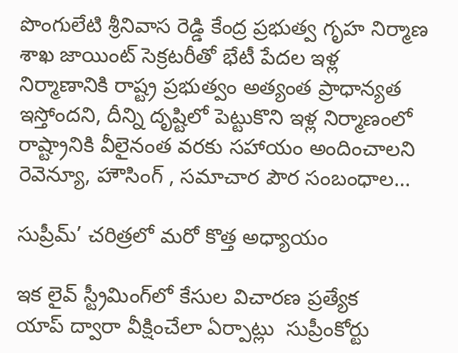పొంగులేటి శ్రీనివాస రెడ్డి కేంద్ర ప్ర‌భుత్వ గృహ నిర్మాణ శాఖ జాయింట్ సెక్ర‌ట‌రీతో భేటీ పేద‌ల ఇళ్ల నిర్మాణానికి రాష్ట్ర ప్ర‌భుత్వం అత్యంత ప్రాధాన్య‌త ఇస్తోంద‌ని, దీన్ని దృష్టిలో పెట్టుకొని ఇళ్ల నిర్మాణంలో రాష్ట్రానికి వీలైనంత వ‌ర‌కు స‌హాయం అందించాల‌ని రెవెన్యూ, హౌసింగ్ , స‌మాచార పౌర సంబంధాల…

సుప్రీమ్‌’ చరిత్రలో మరో కొత్త అధ్యాయం

ఇక లైవ్‌ ‌స్ట్రీమింగ్‌లో కేసుల విచారణ ప్రత్యేక యాప్‌ ‌ద్వారా వీక్షించేలా ఏర్పాట్లు  ‌సుప్రీంకోర్టు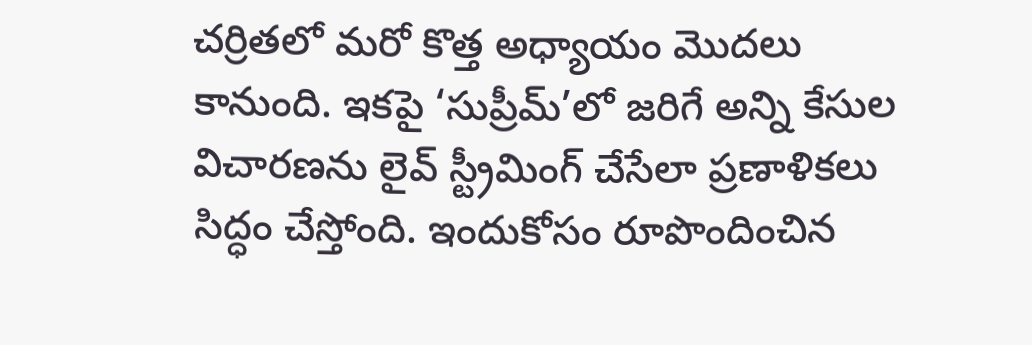చర్రితలో మరో కొత్త అధ్యాయం మొదలు కానుంది. ఇకపై ‘సుప్రీమ్‌’లో జరిగే అన్ని కేసుల విచారణను లైవ్‌ ‌స్ట్రీమింగ్‌ ‌చేసేలా ప్రణాళికలు సిద్ధం చేస్తోంది. ఇందుకోసం రూపొందించిన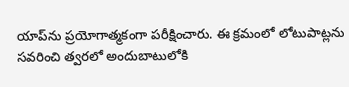యాప్‌ను ప్రయోగాత్మకంగా పరీక్షించారు. ఈ క్రమంలో లోటుపాట్లను సవరించి త్వరలో అందుబాటులోకి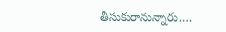తీసుకురానున్నారు.…